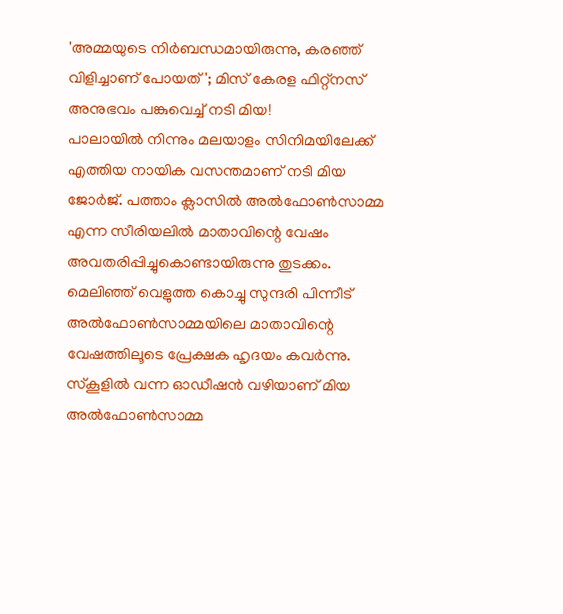'അമ്മയുടെ നിർബന്ധമായിരുന്നു, കരഞ്ഞ് വിളിച്ചാണ് പോയത്'; മിസ് കേരള ഫിറ്റ്നസ് അനുഭവം പങ്കുവെച്ച് നടി മിയ!
പാലായിൽ നിന്നും മലയാളം സിനിമയിലേക്ക് എത്തിയ നായിക വസന്തമാണ് നടി മിയ ജോർജ്. പത്താം ക്ലാസിൽ അൽഫോൺസാമ്മ എന്ന സീരിയലിൽ മാതാവിന്റെ വേഷം അവതരിപ്പിച്ചുകൊണ്ടായിരുന്നു തുടക്കം. മെലിഞ്ഞ് വെളുത്ത കൊച്ചു സുന്ദരി പിന്നീട് അൽഫോൺസാമ്മയിലെ മാതാവിന്റെ വേഷത്തിലൂടെ പ്രേക്ഷക ഹൃദയം കവർന്നു. സ്കൂളിൽ വന്ന ഓഡീഷൻ വഴിയാണ് മിയ അൽഫോൺസാമ്മ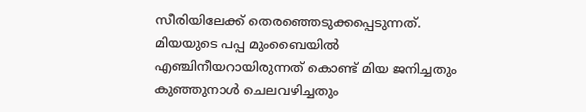സീരിയിലേക്ക് തെരഞ്ഞെടുക്കപ്പെടുന്നത്. മിയയുടെ പപ്പ മുംബൈയിൽ എഞ്ചിനീയറായിരുന്നത് കൊണ്ട് മിയ ജനിച്ചതും കുഞ്ഞുനാൾ ചെലവഴിച്ചതും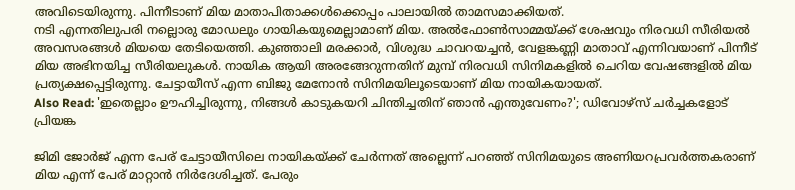അവിടെയിരുന്നു. പിന്നീടാണ് മിയ മാതാപിതാക്കൾക്കൊപ്പം പാലായിൽ താമസമാക്കിയത്.
നടി എന്നതിലുപരി നല്ലൊരു മോഡലും ഗായികയുമെല്ലാമാണ് മിയ. അൽഫോൺസാമ്മയ്ക്ക് ശേഷവും നിരവധി സീരിയൽ അവസരങ്ങൾ മിയയെ തേടിയെത്തി. കുഞ്ഞാലി മരക്കാർ, വിശുദ്ധ ചാവറയച്ചൻ, വേളങ്കണ്ണി മാതാവ് എന്നിവയാണ് പിന്നീട് മിയ അഭിനയിച്ച സീരിയലുകൾ. നായിക ആയി അരങ്ങേറുന്നതിന് മുമ്പ് നിരവധി സിനിമകളിൽ ചെറിയ വേഷങ്ങളിൽ മിയ പ്രത്യക്ഷപ്പെട്ടിരുന്നു. ചേട്ടായീസ് എന്ന ബിജു മേനോൻ സിനിമയിലൂടെയാണ് മിയ നായികയായത്.
Also Read: 'ഇതെല്ലാം ഊഹിച്ചിരുന്നു, നിങ്ങൾ കാടുകയറി ചിന്തിച്ചതിന് ഞാൻ എന്തുവേണം?'; ഡിവോഴ്സ് ചർച്ചകളോട് പ്രിയങ്ക

ജിമി ജോർജ് എന്ന പേര് ചേട്ടായീസിലെ നായികയ്ക്ക് ചേർന്നത് അല്ലെന്ന് പറഞ്ഞ് സിനിമയുടെ അണിയറപ്രവർത്തകരാണ് മിയ എന്ന് പേര് മാറ്റാൻ നിർദേശിച്ചത്. പേരും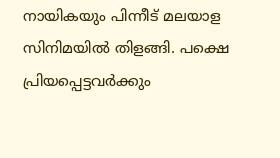നായികയും പിന്നീട് മലയാള സിനിമയിൽ തിളങ്ങി. പക്ഷെ പ്രിയപ്പെട്ടവർക്കും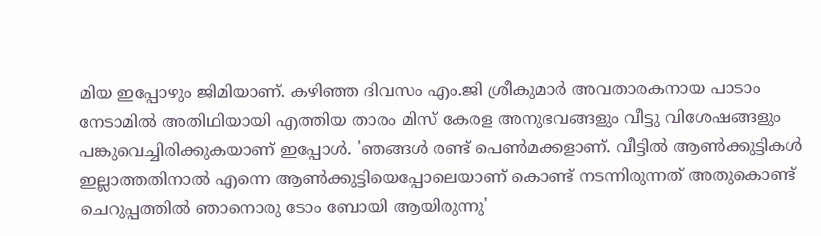മിയ ഇപ്പോഴും ജിമിയാണ്. കഴിഞ്ഞ ദിവസം എം.ജി ശ്രീകുമാർ അവതാരകനായ പാടാം നേടാമിൽ അതിഥിയായി എത്തിയ താരം മിസ് കേരള അനുഭവങ്ങളും വീട്ടു വിശേഷങ്ങളും പങ്കുവെച്ചിരിക്കുകയാണ് ഇപ്പോൾ. 'ഞങ്ങൾ രണ്ട് പെൺമക്കളാണ്. വീട്ടിൽ ആൺക്കുട്ടികൾ ഇല്ലാത്തതിനാൽ എന്നെ ആൺക്കുട്ടിയെപ്പോലെയാണ് കൊണ്ട് നടന്നിരുന്നത് അതുകൊണ്ട് ചെറുപ്പത്തിൽ ഞാനൊരു ടോം ബോയി ആയിരുന്നു'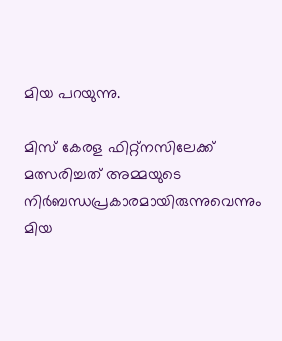മിയ പറയുന്നു.

മിസ് കേരള ഫിറ്റ്നസിലേക്ക് മത്സരിച്ചത് അമ്മയുടെ നിർബന്ധപ്രകാരമായിരുന്നുവെന്നും മിയ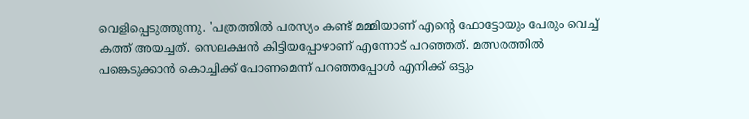വെളിപ്പെടുത്തുന്നു. 'പത്രത്തിൽ പരസ്യം കണ്ട് മമ്മിയാണ് എന്റെ ഫോട്ടോയും പേരും വെച്ച് കത്ത് അയച്ചത്. സെലക്ഷൻ കിട്ടിയപ്പോഴാണ് എന്നോട് പറഞ്ഞത്. മത്സരത്തിൽ പങ്കെടുക്കാൻ കൊച്ചിക്ക് പോണമെന്ന് പറഞ്ഞപ്പോൾ എനിക്ക് ഒട്ടും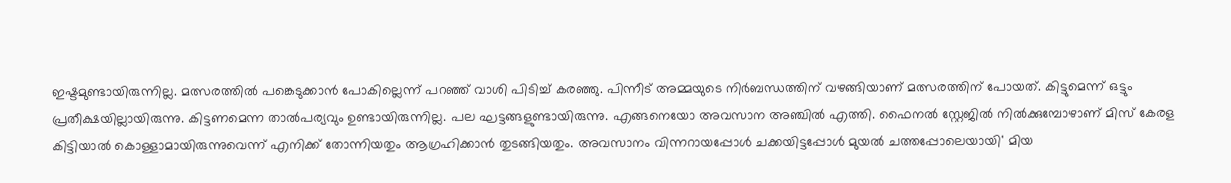ഇഷ്ടമുണ്ടായിരുന്നില്ല. മത്സരത്തിൽ പങ്കെടുക്കാൻ പോകില്ലെന്ന് പറഞ്ഞ് വാശി പിടിച്ച് കരഞ്ഞു. പിന്നീട് അമ്മയുടെ നിർബന്ധത്തിന് വഴങ്ങിയാണ് മത്സരത്തിന് പോയത്. കിട്ടുമെന്ന് ഒട്ടും പ്രതീക്ഷയില്ലായിരുന്നു. കിട്ടണമെന്ന താൽപര്യവും ഉണ്ടായിരുന്നില്ല. പല ഘട്ടങ്ങളുണ്ടായിരുന്നു. എങ്ങനെയോ അവസാന അഞ്ചിൽ എത്തി. ഫൈനൽ സ്റ്റേജിൽ നിൽക്കുമ്പോഴാണ് മിസ് കേരള കിട്ടിയാൽ കൊള്ളാമായിരുന്നുവെന്ന് എനിക്ക് തോന്നിയതും ആഗ്രഹിക്കാൻ തുടങ്ങിയതും. അവസാനം വിന്നറായപ്പോൾ ചക്കയിട്ടപ്പോൾ മുയൽ ചത്തപ്പോലെയായി' മിയ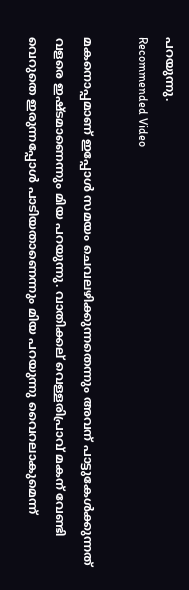പറയുന്നു.
Recommended Video

മകനൊപ്പമാണ് ഇപ്പോൾ സമയം ചെവലഴിക്കുന്നതെന്നും അവന് പാട്ടുകേൾക്കുന്നത് വളരെ ഇഷ്ടമാണെന്നും മിയ പറയുന്നു. വാതിക്കല് വെള്ളരിപ്രാവ് മകന് വേണ്ടി വെറുതെ ഇരുന്നപ്പോൾ പാടിയതാണെന്നും മിയ പറയുന്നു വൈറലാകുമെന്ന്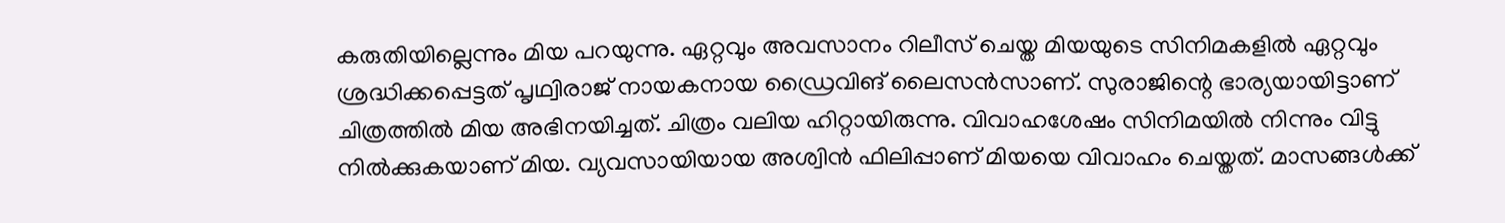കരുതിയില്ലെന്നും മിയ പറയുന്നു. ഏറ്റവും അവസാനം റിലീസ് ചെയ്ത മിയയുടെ സിനിമകളിൽ ഏറ്റവും ശ്രദ്ധിക്കപ്പെട്ടത് പൃഥ്വിരാജ് നായകനായ ഡ്രൈവിങ് ലൈസൻസാണ്. സുരാജിന്റെ ഭാര്യയായിട്ടാണ് ചിത്രത്തിൽ മിയ അഭിനയിച്ചത്. ചിത്രം വലിയ ഹിറ്റായിരുന്നു. വിവാഹശേഷം സിനിമയിൽ നിന്നും വിട്ടു നിൽക്കുകയാണ് മിയ. വ്യവസായിയായ അശ്വിൻ ഫിലിപ്പാണ് മിയയെ വിവാഹം ചെയ്തത്. മാസങ്ങൾക്ക്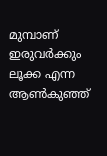മുമ്പാണ് ഇരുവർക്കും ലൂക്ക എന്ന ആൺകുഞ്ഞ്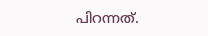പിറന്നത്.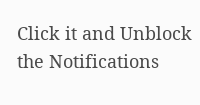Click it and Unblock the Notifications